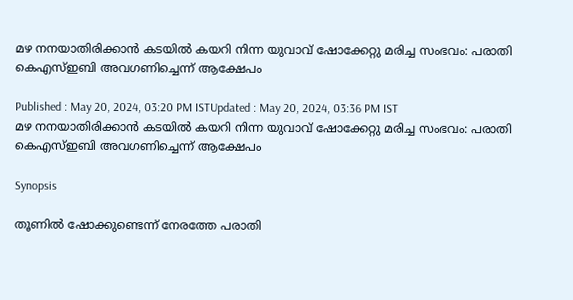മഴ നനയാതിരിക്കാന്‍ കടയില്‍ കയറി നിന്ന യുവാവ് ഷോക്കേറ്റു മരിച്ച സംഭവം: പരാതി കെഎസ്ഇബി അവഗണിച്ചെന്ന് ആക്ഷേപം

Published : May 20, 2024, 03:20 PM ISTUpdated : May 20, 2024, 03:36 PM IST
മഴ നനയാതിരിക്കാന്‍ കടയില്‍ കയറി നിന്ന യുവാവ് ഷോക്കേറ്റു മരിച്ച സംഭവം: പരാതി കെഎസ്ഇബി അവഗണിച്ചെന്ന് ആക്ഷേപം

Synopsis

തൂണില്‍ ഷോക്കുണ്ടെന്ന് നേരത്തേ പരാതി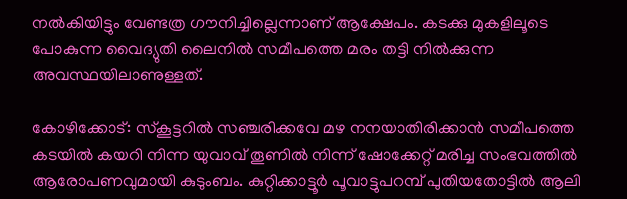നല്‍കിയിട്ടും വേണ്ടത്ര ഗൗനിച്ചില്ലെന്നാണ് ആക്ഷേപം. കടക്കു മുകളിലൂടെ പോകുന്ന വൈദ്യുതി ലൈനില്‍ സമീപത്തെ മരം തട്ടി നില്‍ക്കുന്ന അവസ്ഥയിലാണുള്ളത്.

കോഴിക്കോട്: സ്‌കൂട്ടറില്‍ സഞ്ചരിക്കവേ മഴ നനയാതിരിക്കാന്‍ സമീപത്തെ കടയില്‍ കയറി നിന്ന യുവാവ് തൂണില്‍ നിന്ന് ഷോക്കേറ്റ് മരിച്ച സംഭവത്തില്‍ ആരോപണവുമായി കുടുംബം. കുറ്റിക്കാട്ടൂര്‍ പൂവാട്ടുപറമ്പ് പുതിയതോട്ടില്‍ ആലി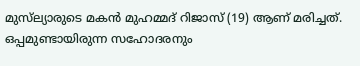മുസ്‌ല്യാരുടെ മകന്‍ മുഹമ്മദ് റിജാസ് (19) ആണ് മരിച്ചത്. ഒപ്പമുണ്ടായിരുന്ന സഹോദരനും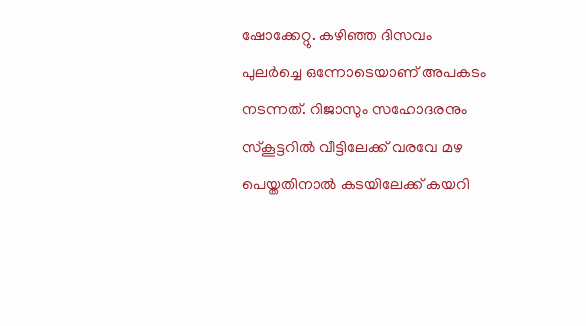ഷോക്കേറ്റു. കഴിഞ്ഞ ദിസവം പുലര്‍ച്ചെ ഒന്നോടെയാണ് അപകടം നടന്നത്. റിജാസും സഹോദരനും സ്‌കൂട്ടറില്‍ വീട്ടിലേക്ക് വരവേ മഴ പെയ്തതിനാല്‍ കടയിലേക്ക് കയറി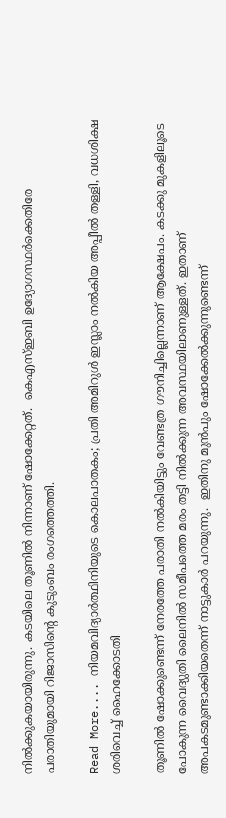നില്‍ക്കുകയായിരുന്നു. കടയിലെ തൂണില്‍ നിന്നാണ് ഷോക്കേറ്റത്.  കെഎസ്ഇബി ഉദ്യോഗസ്ഥര്‍ക്കെതിരേ പരാതിയുമായി റിജാസിന്റെ കുടുംബം രംഗത്തെത്തി.

Read More.... നിയമവിദ്യാര്‍ത്ഥിനിയുടെ കൊലപാതകം; പ്രതി അമിറുള്‍ ഇസ്ലാം നല്‍കിയ അപ്പീല്‍ തള്ളി, വധശിക്ഷ ശരിവെച്ച് ഹൈക്കോടതി

തൂണില്‍ ഷോക്കുണ്ടെന്ന് നേരത്തേ പരാതി നല്‍കിയിട്ടും വേണ്ടത്ര ഗൗനിച്ചില്ലെന്നാണ് ആക്ഷേപം. കടക്കു മുകളിലൂടെ പോകുന്ന വൈദ്യുതി ലൈനില്‍ സമീപത്തെ മരം തട്ടി നില്‍ക്കുന്ന അവസ്ഥയിലാണുള്ളത്. ഇതാണ് അപകടമുണ്ടാക്കിയതെന്ന് നാട്ടുകാര്‍ പറയുന്നു.  ഇതിനു മുന്‍പും ഷോക്കേല്‍ക്കുന്നുണ്ടെന്ന്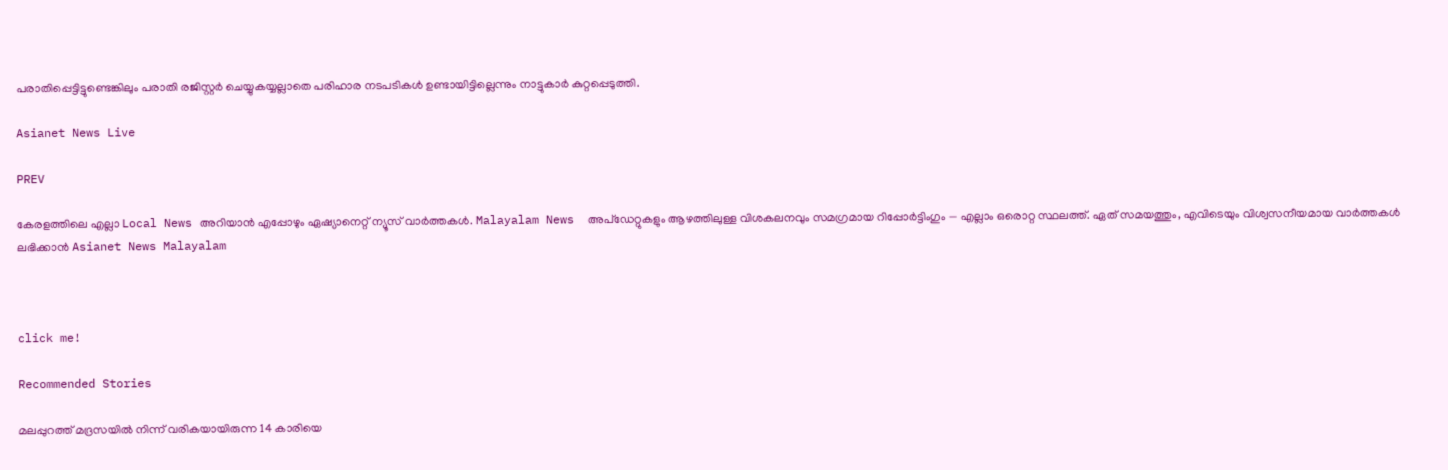പരാതിപ്പെട്ടിട്ടുണ്ടെങ്കിലും പരാതി രജിസ്റ്റർ ചെയ്യുകയ്യല്ലാതെ പരിഹാര നടപടികള്‍ ഉണ്ടായിട്ടില്ലെന്നും നാട്ടുകാര്‍ കുറ്റപ്പെടുത്തി.

Asianet News Live

PREV

കേരളത്തിലെ എല്ലാ Local News അറിയാൻ എപ്പോഴും ഏഷ്യാനെറ്റ് ന്യൂസ് വാർത്തകൾ. Malayalam News  അപ്‌ഡേറ്റുകളും ആഴത്തിലുള്ള വിശകലനവും സമഗ്രമായ റിപ്പോർട്ടിംഗും — എല്ലാം ഒരൊറ്റ സ്ഥലത്ത്. ഏത് സമയത്തും, എവിടെയും വിശ്വസനീയമായ വാർത്തകൾ ലഭിക്കാൻ Asianet News Malayalam



click me!

Recommended Stories

മലപ്പുറത്ത് മദ്രസയിൽ നിന്ന് വരികയായിരുന്ന 14 കാരിയെ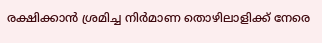രക്ഷിക്കാൻ ശ്രമിച്ച നിർമാണ തൊഴിലാളിക്ക് നേരെ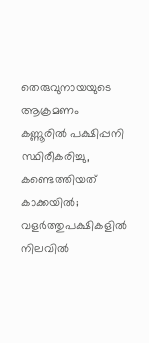തെരുവുനായയുടെ ആക്രമണം
കണ്ണൂരിൽ പക്ഷിപ്പനി സ്ഥിരീകരിച്ചു, കണ്ടെത്തിയത് കാക്കയിൽ; വളർത്തുപക്ഷികളിൽ നിലവിൽ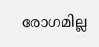രോഗമില്ല